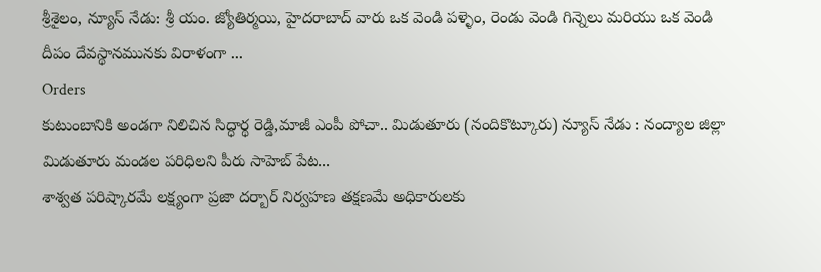శ్రీశైలం, న్యూస్ నేడు: శ్రీ యం. జ్యోతిర్మయి, హైదరాబాద్ వారు ఒక వెండి పళ్ళెం, రెండు వెండి గిన్నెలు మరియు ఒక వెండి దీపం దేవస్థానమునకు విరాళంగా ...
Orders
కుటుంబానికి అండగా నిలిచిన సిద్ధార్థ రెడ్డి,మాజీ ఎంపీ పోచా.. మిడుతూరు (నందికొట్కూరు) న్యూస్ నేడు : నంద్యాల జిల్లా మిడుతూరు మండల పరిధిలని పీరు సాహెబ్ పేట...
శాశ్వత పరిష్కారమే లక్ష్యంగా ప్రజా దర్బార్ నిర్వహణ తక్షణమే అధికారులకు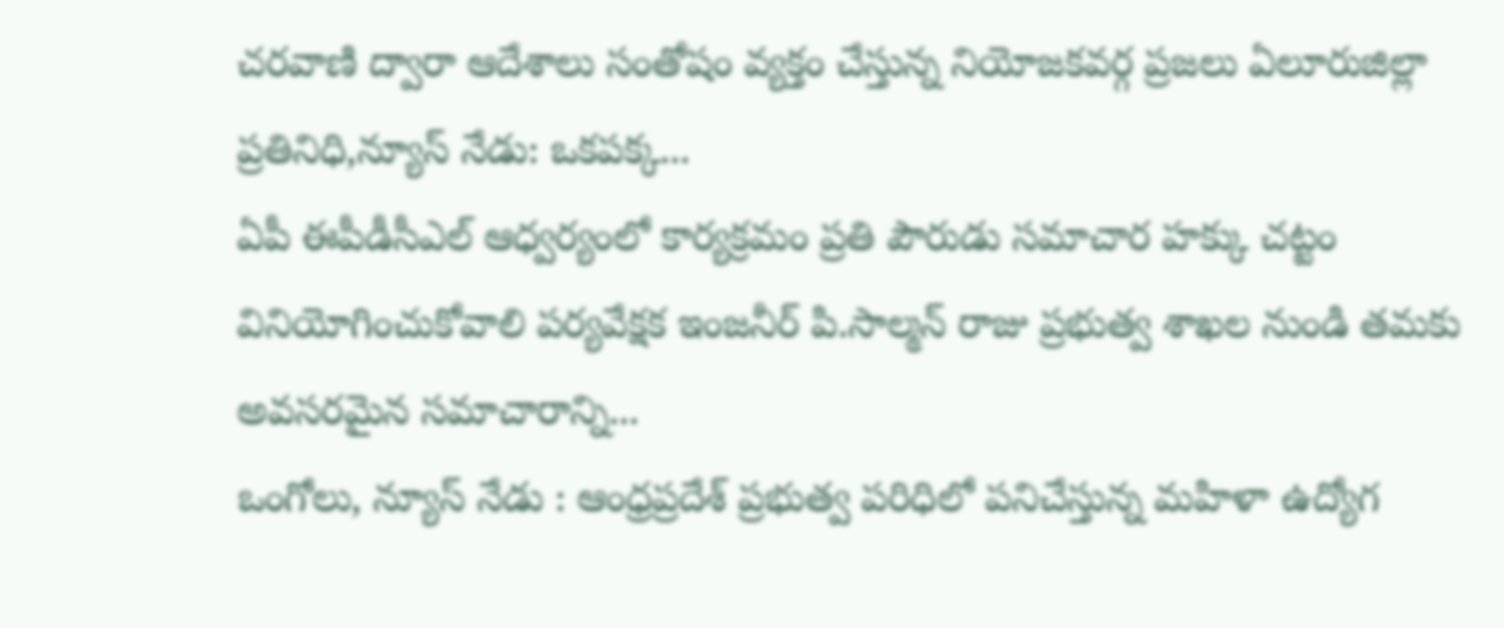చరవాణి ద్వారా ఆదేశాలు సంతోషం వ్యక్తం చేస్తున్న నియోజకవర్గ ప్రజలు ఏలూరుజిల్లా ప్రతినిధి,న్యూస్ నేడు: ఒకపక్క...
ఏపీ ఈపీడీసీఎల్ ఆధ్వర్యంలో కార్యక్రమం ప్రతి పౌరుడు సమాచార హక్కు చట్టం వినియోగించుకోవాలి పర్యవేక్షక ఇంజనీర్ పి.సాల్మన్ రాజు ప్రభుత్వ శాఖల నుండి తమకు అవసరమైన సమాచారాన్ని...
ఒంగోలు, న్యూస్ నేడు : ఆంధ్రప్రదేశ్ ప్రభుత్వ పరిధిలో పనిచేస్తున్న మహిళా ఉద్యోగ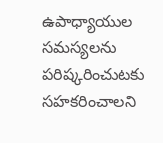ఉపాధ్యాయుల సమస్యలను పరిష్కరించుటకు సహకరించాలని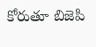కోరుతూ బిజెపి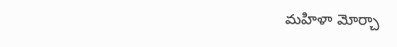మహిళా మోర్చా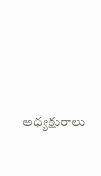అధ్యక్షురాలు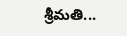శ్రీమతి...